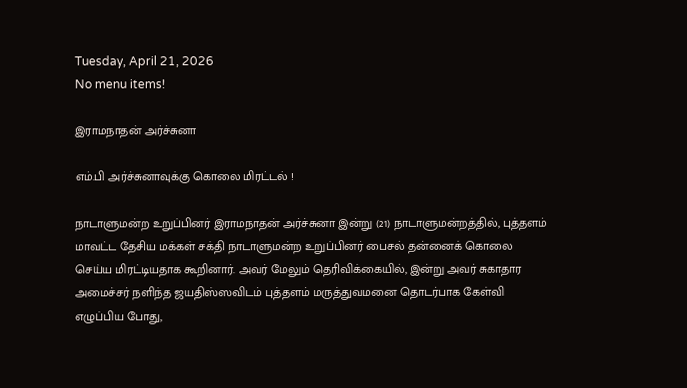Tuesday, April 21, 2026
No menu items!

இராமநாதன் அர்ச்சுனா

எம்.பி அர்ச்சுனாவுக்கு கொலை மிரட்டல் !

நாடாளுமன்ற உறுப்பினர் இராமநாதன் அர்ச்சுனா இன்று (21) நாடாளுமன்றத்தில், புத்தளம் மாவட்ட தேசிய மக்கள் சக்தி நாடாளுமன்ற உறுப்பினர் பைசல் தன்னைக் கொலை செய்ய மிரட்டியதாக கூறினார். அவர் மேலும் தெரிவிக்கையில், இன்று அவர் சுகாதார அமைச்சர் நளிந்த ஜயதிஸ்ஸவிடம் புத்தளம் மருத்துவமனை தொடர்பாக கேள்வி எழுப்பிய போது,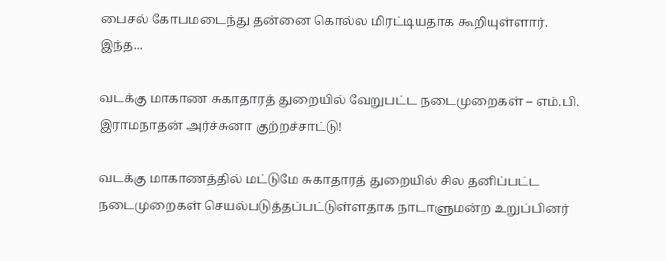பைசல் கோபமடைந்து தன்னை கொல்ல மிரட்டியதாக கூறியுள்ளார். இந்த...

வடக்கு மாகாண சுகாதாரத் துறையில் வேறுபட்ட நடைமுறைகள் – எம்.பி. இராமநாதன் அர்ச்சுனா குற்றச்சாட்டு!

வடக்கு மாகாணத்தில் மட்டுமே சுகாதாரத் துறையில் சில தனிப்பட்ட நடைமுறைகள் செயல்படுத்தப்பட்டுள்ளதாக நாடாளுமன்ற உறுப்பினர்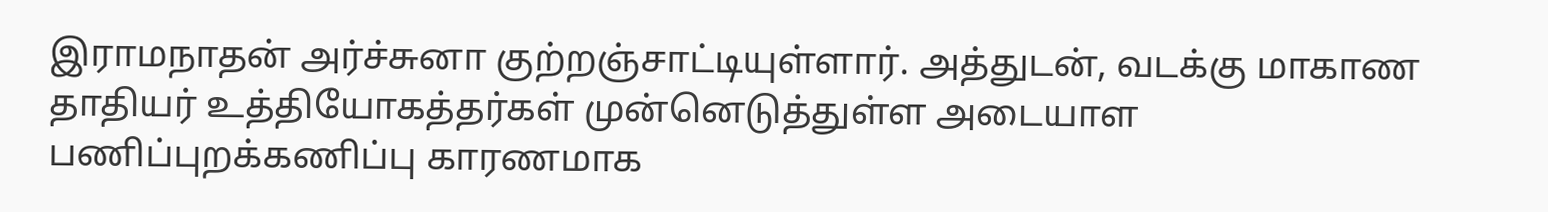இராமநாதன் அர்ச்சுனா குற்றஞ்சாட்டியுள்ளார். அத்துடன், வடக்கு மாகாண தாதியர் உத்தியோகத்தர்கள் முன்னெடுத்துள்ள அடையாள பணிப்புறக்கணிப்பு காரணமாக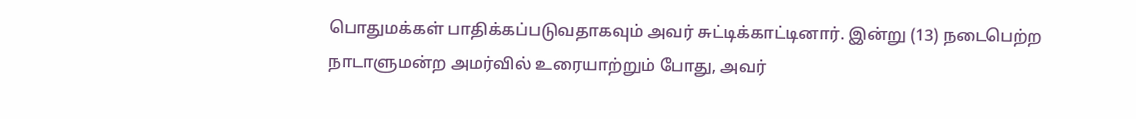பொதுமக்கள் பாதிக்கப்படுவதாகவும் அவர் சுட்டிக்காட்டினார். இன்று (13) நடைபெற்ற நாடாளுமன்ற அமர்வில் உரையாற்றும் போது, அவர்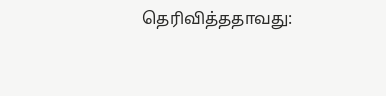தெரிவித்ததாவது: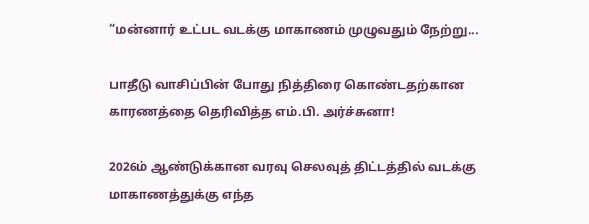“மன்னார் உட்பட வடக்கு மாகாணம் முழுவதும் நேற்று...

பாதீடு வாசிப்பின் போது நித்திரை கொண்டதற்கான காரணத்தை தெரிவித்த எம்.பி. அர்ச்சுனா!

2026ம் ஆண்டுக்கான வரவு செலவுத் திட்டத்தில் வடக்கு மாகாணத்துக்கு எந்த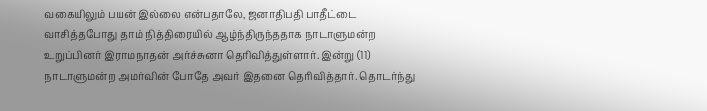வகையிலும் பயன் இல்லை என்பதாலே, ஜனாதிபதி பாதீட்டை வாசித்தபோது தாம் நித்திரையில் ஆழ்ந்திருந்ததாக நாடாளுமன்ற உறுப்பினர் இராமநாதன் அர்ச்சுனா தெரிவித்துள்ளார். இன்று (11) நாடாளுமன்ற அமர்வின் போதே அவர் இதனை தெரிவித்தார். தொடர்ந்து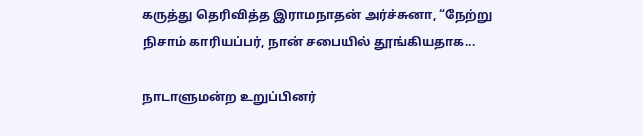கருத்து தெரிவித்த இராமநாதன் அர்ச்சுனா, “நேற்று நிசாம் காரியப்பர், நான் சபையில் தூங்கியதாக...

நாடாளுமன்ற உறுப்பினர்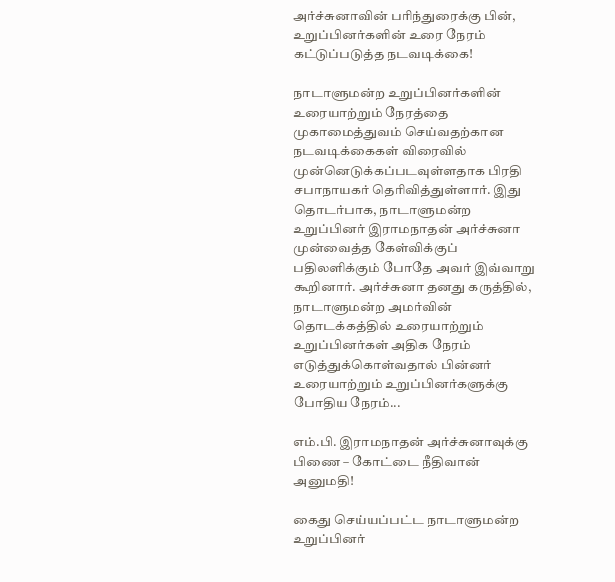அர்ச்சுனாவின் பரிந்துரைக்கு பின், உறுப்பினர்களின் உரை நேரம் கட்டுப்படுத்த நடவடிக்கை!

நாடாளுமன்ற உறுப்பினர்களின் உரையாற்றும் நேரத்தை முகாமைத்துவம் செய்வதற்கான நடவடிக்கைகள் விரைவில் முன்னெடுக்கப்படவுள்ளதாக பிரதி சபாநாயகர் தெரிவித்துள்ளார். இது தொடர்பாக, நாடாளுமன்ற உறுப்பினர் இராமநாதன் அர்ச்சுனா முன்வைத்த கேள்விக்குப் பதிலளிக்கும் போதே அவர் இவ்வாறு கூறினார். அர்ச்சுனா தனது கருத்தில், நாடாளுமன்ற அமர்வின் தொடக்கத்தில் உரையாற்றும் உறுப்பினர்கள் அதிக நேரம் எடுத்துக்கொள்வதால் பின்னர் உரையாற்றும் உறுப்பினர்களுக்கு போதிய நேரம்...

எம்.பி. இராமநாதன் அர்ச்சுனாவுக்கு பிணை – கோட்டை நீதிவான் அனுமதி!

கைது செய்யப்பட்ட நாடாளுமன்ற உறுப்பினர்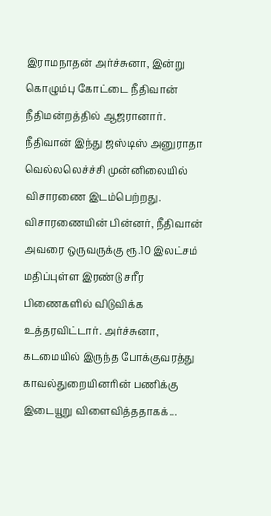இராமநாதன் அர்ச்சுனா, இன்று கொழும்பு கோட்டை நீதிவான் நீதிமன்றத்தில் ஆஜரானார். நீதிவான் இந்து ஜஸ்டிஸ் அனுராதா வெல்லலெச்ச்சி முன்னிலையில் விசாரணை இடம்பெற்றது. விசாரணையின் பின்னர், நீதிவான் அவரை ஒருவருக்கு ரூ.10 இலட்சம் மதிப்புள்ள இரண்டு சரீர பிணைகளில் விடுவிக்க உத்தரவிட்டார். அர்ச்சுனா, கடமையில் இருந்த போக்குவரத்து காவல்துறையினரின் பணிக்கு இடையூறு விளைவித்ததாகக்...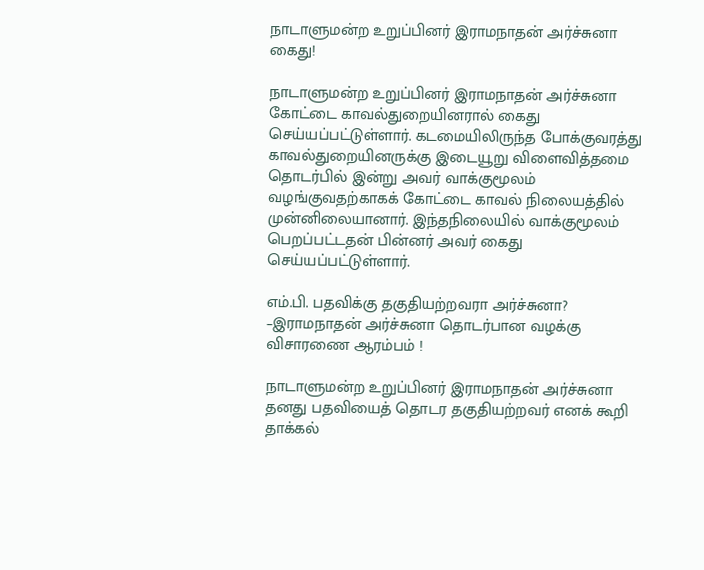நாடாளுமன்ற உறுப்பினர் இராமநாதன் அர்ச்சுனா கைது!

நாடாளுமன்ற உறுப்பினர் இராமநாதன் அர்ச்சுனா கோட்டை காவல்துறையினரால் கைது செய்யப்பட்டுள்ளார். கடமையிலிருந்த போக்குவரத்து காவல்துறையினருக்கு இடையூறு விளைவித்தமை தொடர்பில் இன்று அவர் வாக்குமூலம் வழங்குவதற்காகக் கோட்டை காவல் நிலையத்தில் முன்னிலையானார். இந்தநிலையில் வாக்குமூலம் பெறப்பட்டதன் பின்னர் அவர் கைது செய்யப்பட்டுள்ளார்.

எம்.பி. பதவிக்கு தகுதியற்றவரா அர்ச்சுனா? –இராமநாதன் அர்ச்சுனா தொடர்பான வழக்கு விசாரணை ஆரம்பம் !

நாடாளுமன்ற உறுப்பினர் இராமநாதன் அர்ச்சுனா தனது பதவியைத் தொடர தகுதியற்றவர் எனக் கூறி தாக்கல்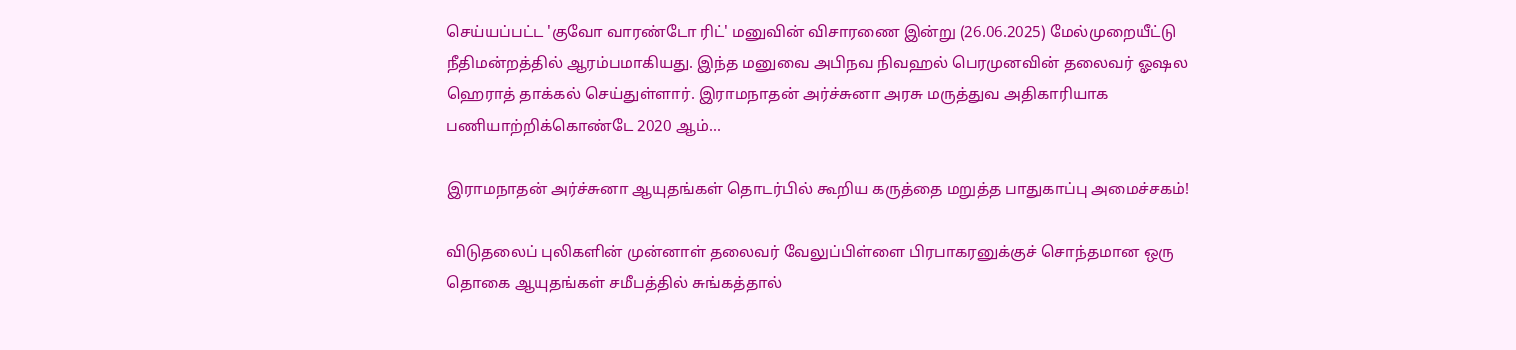செய்யப்பட்ட 'குவோ வாரண்டோ ரிட்' மனுவின் விசாரணை இன்று (26.06.2025) மேல்முறையீட்டு நீதிமன்றத்தில் ஆரம்பமாகியது. இந்த மனுவை அபிநவ நிவஹல் பெரமுனவின் தலைவர் ஓஷல ஹெராத் தாக்கல் செய்துள்ளார். இராமநாதன் அர்ச்சுனா அரசு மருத்துவ அதிகாரியாக பணியாற்றிக்கொண்டே 2020 ஆம்...

இராமநாதன் அர்ச்சுனா ஆயுதங்கள் தொடர்பில் கூறிய கருத்தை மறுத்த பாதுகாப்பு அமைச்சகம்!

விடுதலைப் புலிகளின் முன்னாள் தலைவர் வேலுப்பிள்ளை பிரபாகரனுக்குச் சொந்தமான ஒரு தொகை ஆயுதங்கள் சமீபத்தில் சுங்கத்தால்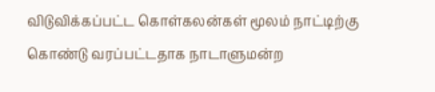விடுவிக்கப்பட்ட கொள்கலன்கள் மூலம் நாட்டிற்கு கொண்டு வரப்பட்டதாக நாடாளுமன்ற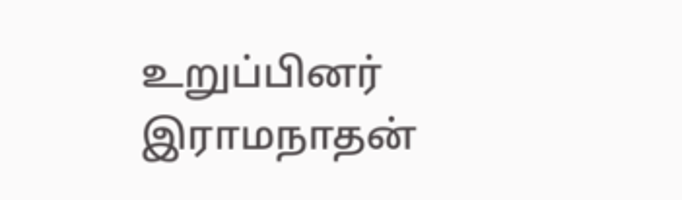உறுப்பினர் இராமநாதன்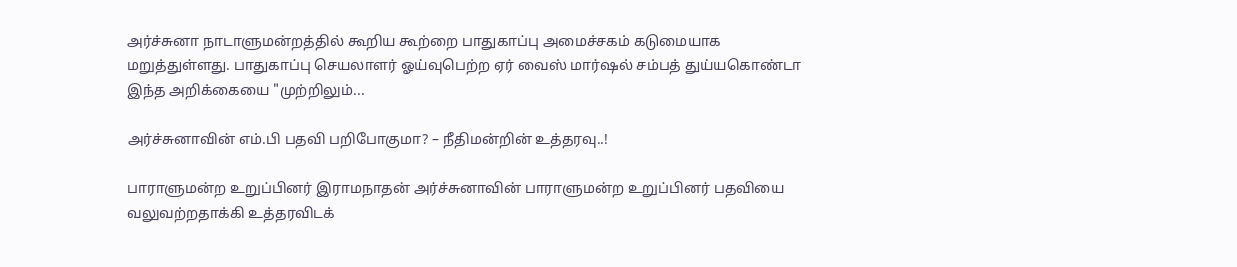அர்ச்சுனா நாடாளுமன்றத்தில் கூறிய கூற்றை பாதுகாப்பு அமைச்சகம் கடுமையாக மறுத்துள்ளது. பாதுகாப்பு செயலாளர் ஓய்வுபெற்ற ஏர் வைஸ் மார்ஷல் சம்பத் துய்யகொண்டா இந்த அறிக்கையை "முற்றிலும்...

அர்ச்சுனாவின் எம்.பி பதவி பறிபோகுமா? – நீதிமன்றின் உத்தரவு..!

பாராளுமன்ற உறுப்பினர் இராமநாதன் அர்ச்சுனாவின் பாராளுமன்ற உறுப்பினர் பதவியை வலுவற்றதாக்கி உத்தரவிடக்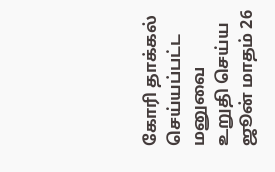கோரி தாக்கல் செய்யப்பட்ட மனுவை உறுதி செய்ய ஜூன் மாதம் 26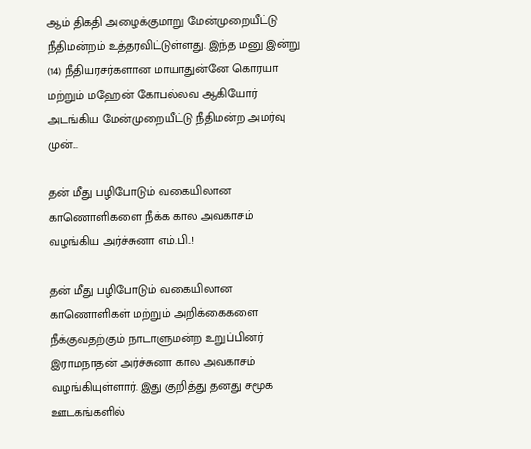ஆம் திகதி அழைக்குமாறு மேன்முறையீட்டு நீதிமன்றம் உத்தரவிட்டுள்ளது. இந்த மனு இன்று (14) நீதியரசர்களான மாயாதுன்னே கொரயா மற்றும் மஹேன் கோபல்லவ ஆகியோர் அடங்கிய மேன்முறையீட்டு நீதிமன்ற அமர்வு முன்...

தன் மீது பழிபோடும் வகையிலான காணொளிகளை நீக்க கால அவகாசம் வழங்கிய அர்ச்சுனா எம்.பி..!

தன் மீது பழிபோடும் வகையிலான காணொளிகள் மற்றும் அறிக்கைகளை நீக்குவதற்கும் நாடாளுமன்ற உறுப்பினர் இராமநாதன் அர்ச்சுனா கால அவகாசம் வழங்கியுள்ளார். இது குறித்து தனது சமூக ஊடகங்களில்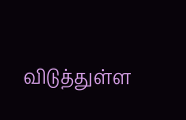விடுத்துள்ள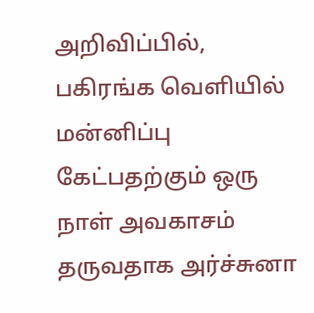அறிவிப்பில், பகிரங்க வெளியில் மன்னிப்பு கேட்பதற்கும் ஒரு நாள் அவகாசம் தருவதாக அர்ச்சுனா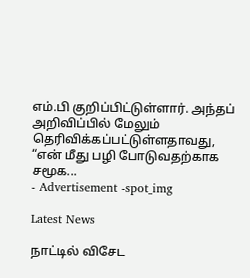எம்.பி குறிப்பிட்டுள்ளார். அந்தப் அறிவிப்பில் மேலும் தெரிவிக்கப்பட்டுள்ளதாவது, “என் மீது பழி போடுவதற்காக சமூக...
- Advertisement -spot_img

Latest News

நாட்டில் விசேட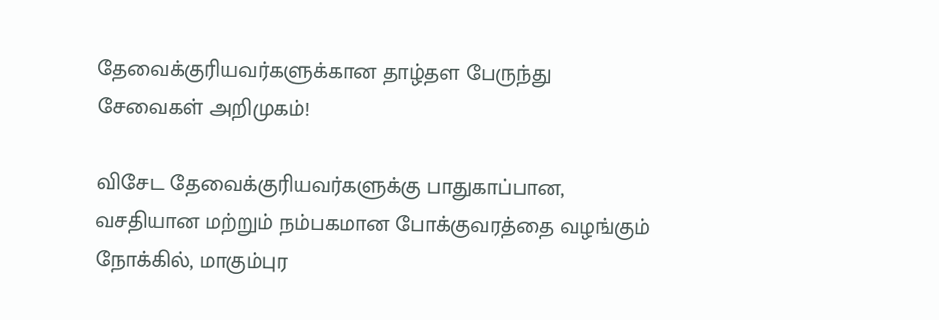தேவைக்குரியவர்களுக்கான தாழ்தள பேருந்து சேவைகள் அறிமுகம்!

விசேட தேவைக்குரியவர்களுக்கு பாதுகாப்பான, வசதியான மற்றும் நம்பகமான போக்குவரத்தை வழங்கும் நோக்கில், மாகும்புர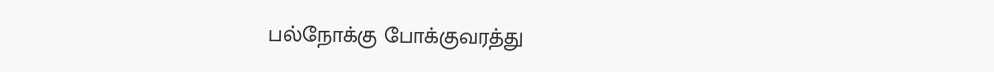பல்நோக்கு போக்குவரத்து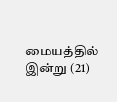மையத்தில் இன்று (21)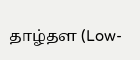தாழ்தள (Low-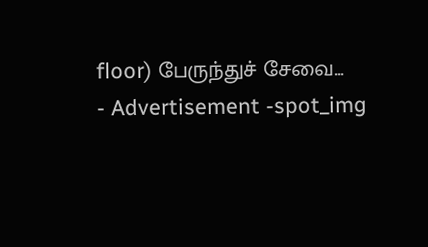floor) பேருந்துச் சேவை...
- Advertisement -spot_img